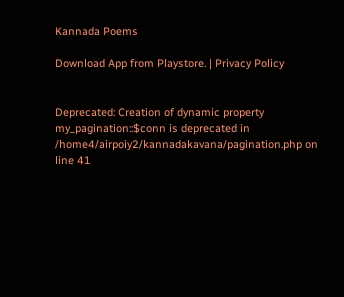Kannada Poems

Download App from Playstore. | Privacy Policy


Deprecated: Creation of dynamic property my_pagination::$conn is deprecated in /home4/airpoiy2/kannadakavana/pagination.php on line 41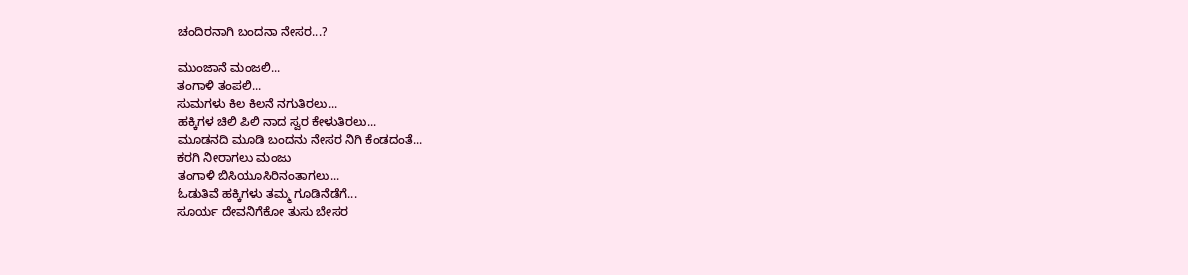ಚಂದಿರನಾಗಿ ಬಂದನಾ ನೇಸರ...?

ಮುಂಜಾನೆ ಮಂಜಲಿ...
ತಂಗಾಳಿ ತಂಪಲಿ...
ಸುಮಗಳು ಕಿಲ ಕಿಲನೆ ನಗುತಿರಲು...
ಹಕ್ಕಿಗಳ ಚಿಲಿ ಪಿಲಿ ನಾದ ಸ್ವರ ಕೇಳುತಿರಲು...
ಮೂಡನದಿ ಮೂಡಿ ಬಂದನು ನೇಸರ ನಿಗಿ ಕೆಂಡದಂತೆ...
ಕರಗಿ ನೀರಾಗಲು ಮಂಜು
ತಂಗಾಳಿ ಬಿಸಿಯೂಸಿರಿನಂತಾಗಲು...
ಓಡುತಿವೆ ಹಕ್ಕಿಗಳು ತಮ್ಮ ಗೂಡಿನೆಡೆಗೆ...
ಸೂರ್ಯ ದೇವನಿಗೆಕೋ ತುಸು ಬೇಸರ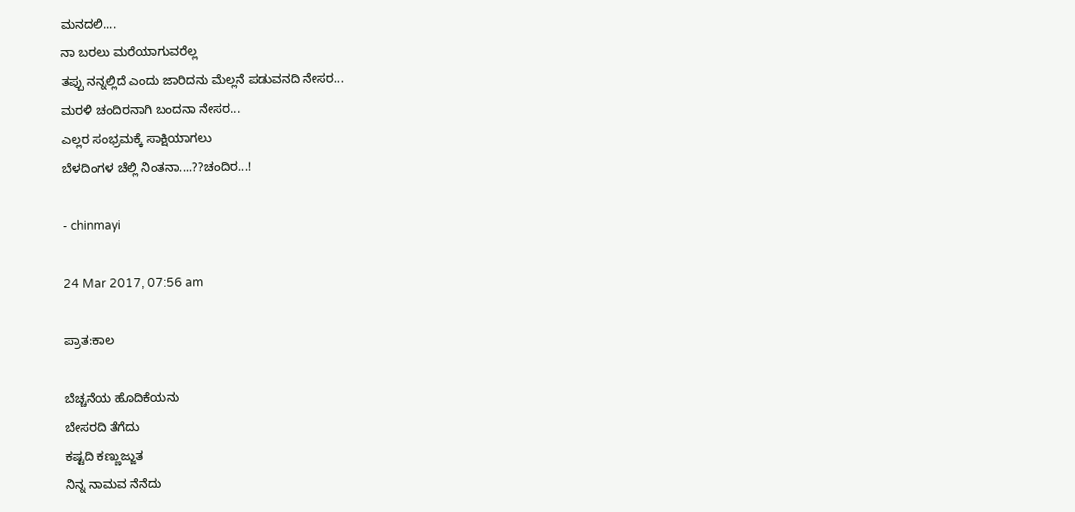ಮನದಲಿ....
ನಾ ಬರಲು ಮರೆಯಾಗುವರೆಲ್ಲ
ತಪ್ಪು ನನ್ನಲ್ಲಿದೆ ಎಂದು ಜಾರಿದನು ಮೆಲ್ಲನೆ ಪಡುವನದಿ ನೇಸರ...
ಮರಳಿ ಚಂದಿರನಾಗಿ ಬಂದನಾ ನೇಸರ...
ಎಲ್ಲರ ಸಂಭ್ರಮಕ್ಕೆ ಸಾಕ್ಷಿಯಾಗಲು
ಬೆಳದಿಂಗಳ ಚೆಲ್ಲಿ ನಿಂತನಾ....??ಚಂದಿರ...!

- chinmayi

24 Mar 2017, 07:56 am

ಪ್ರಾತ:ಕಾಲ

ಬೆಚ್ಚನೆಯ ಹೊದಿಕೆಯನು
ಬೇಸರದಿ ತೆಗೆದು ‌
ಕಷ್ಟದಿ ಕಣ್ಣುಜ್ಜುತ
ನಿನ್ನ ನಾಮವ ನೆನೆದು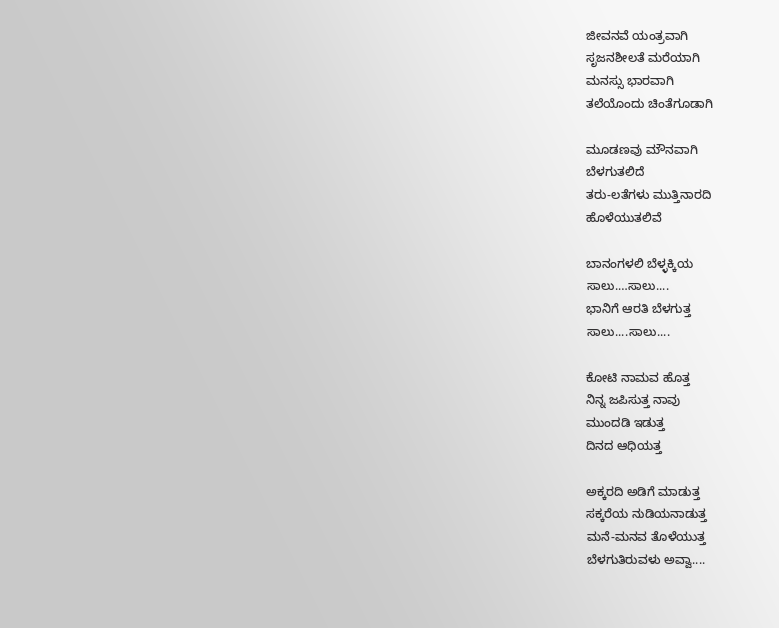ಜೀವನವೆ ಯಂತ್ರವಾಗಿ
ಸೃಜನಶೀಲತೆ ಮರೆಯಾಗಿ
ಮನಸ್ಸು ಭಾರವಾಗಿ
ತಲೆಯೊಂದು ಚಿಂತೆಗೂಡಾಗಿ

ಮೂಡಣವು ಮೌನವಾಗಿ
ಬೆಳಗುತಲಿದೆ
ತರು-ಲತೆಗಳು ಮುತ್ತಿನಾರದಿ
ಹೊಳೆಯುತಲಿವೆ

ಬಾನಂಗಳಲಿ ಬೆಳ್ಳಕ್ಕಿಯ
ಸಾಲು.…ಸಾಲು....
ಭಾನಿಗೆ ಆರತಿ ಬೆಳಗುತ್ತ
ಸಾಲು....ಸಾಲು....

ಕೋಟಿ ನಾಮವ ಹೊತ್ತ
ನಿನ್ನ ಜಪಿಸುತ್ತ ನಾವು
ಮುಂದಡಿ ಇಡುತ್ತ
ದಿನದ ಆಧಿಯತ್ತ

ಅಕ್ಕರದಿ ಅಡಿಗೆ ಮಾಡುತ್ತ
ಸಕ್ಕರೆಯ ನುಡಿಯನಾಡುತ್ತ
ಮನೆ-ಮನವ ತೊಳೆಯುತ್ತ
ಬೆಳಗುತಿರುವಳು ಅವ್ವಾ....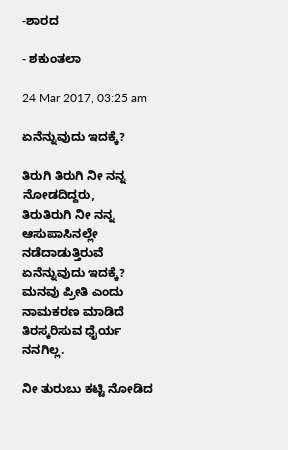-ಶಾರದ

- ಶಕುಂತಲಾ

24 Mar 2017, 03:25 am

ಏನೆನ್ನುವುದು ಇದಕ್ಕೆ?

ತಿರುಗಿ ತಿರುಗಿ ನೀ ನನ್ನ ನೋಡದಿದ್ದರು,
ತಿರುತಿರುಗಿ ನೀ ನನ್ನ ಆಸುಪಾಸಿನಲ್ಲೇ
ನಡೆದಾಡುತ್ತಿರುವೆ
ಏನೆನ್ನುವುದು ಇದಕ್ಕೆ?
ಮನವು ಪ್ರೀತಿ ಎಂದು ನಾಮಕರಣ ಮಾಡಿದೆ
ತಿರಸ್ಕರಿಸುವ ಧೈರ್ಯ ನನಗಿಲ್ಲ.

ನೀ ತುರುಬು ಕಟ್ಟಿ ನೋಡಿದ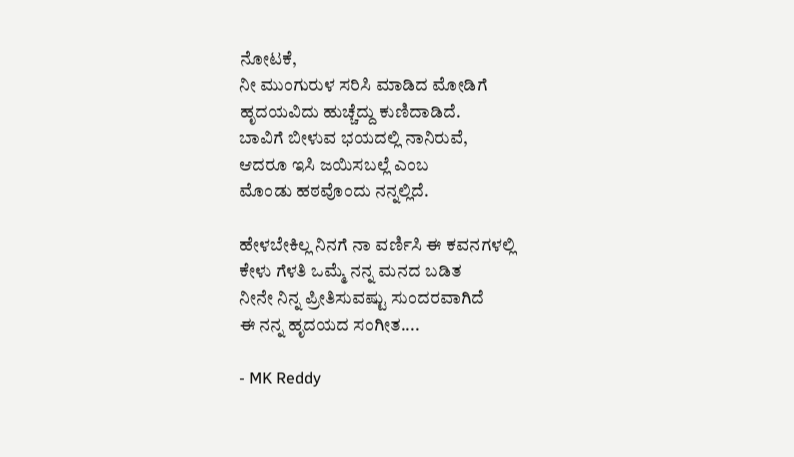ನೋಟಕೆ,
ನೀ ಮುಂಗುರುಳ ಸರಿಸಿ ಮಾಡಿದ ಮೋಡಿಗೆ
ಹೃದಯವಿದು ಹುಚ್ಚೆದ್ದು ಕುಣಿದಾಡಿದೆ.
ಬಾವಿಗೆ ಬೀಳುವ ಭಯದಲ್ಲಿ ನಾನಿರುವೆ,
ಆದರೂ ಇಸಿ ಜಯಿಸಬಲ್ಲೆ ಎಂಬ
ಮೊಂಡು ಹಠವೊಂದು ನನ್ನಲ್ಲಿದೆ.

ಹೇಳಬೇಕಿಲ್ಲ ನಿನಗೆ ನಾ ವರ್ಣಿಸಿ ಈ ಕವನಗಳಲ್ಲಿ
ಕೇಳು ಗೆಳತಿ ಒಮ್ಮೆ ನನ್ನ ಮನದ ಬಡಿತ
ನೀನೇ ನಿನ್ನ ಪ್ರೀತಿಸುವಷ್ಟು ಸುಂದರವಾಗಿದೆ
ಈ ನನ್ನ ಹೃದಯದ ಸಂಗೀತ....

- MK Reddy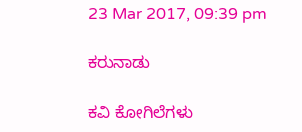23 Mar 2017, 09:39 pm

ಕರುನಾಡು

ಕವಿ ಕೋಗಿಲೆಗಳು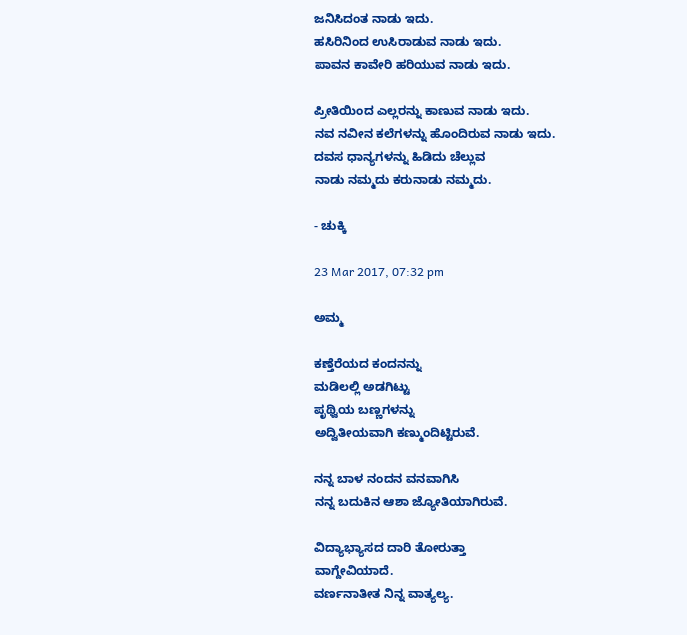ಜನಿಸಿದಂತ ನಾಡು ಇದು.
ಹಸಿರಿನಿಂದ ಉಸಿರಾಡುವ ನಾಡು ಇದು.
ಪಾವನ ಕಾವೇರಿ ಹರಿಯುವ ನಾಡು ಇದು.

ಪ್ರೀತಿಯಿಂದ ಎಲ್ಲರನ್ನು ಕಾಣುವ ನಾಡು ಇದು.
ನವ ನವೀನ ಕಲೆಗಳನ್ನು ಹೊಂದಿರುವ ನಾಡು ಇದು.
ದವಸ ಧಾನ್ಯಗಳನ್ನು ಹಿಡಿದು ಚೆಲ್ಲುವ
ನಾಡು ನಮ್ಮದು ಕರುನಾಡು ನಮ್ಮದು.

- ಚುಕ್ಕಿ

23 Mar 2017, 07:32 pm

ಅಮ್ಮ

ಕಣ್ತೆರೆಯದ ಕಂದನನ್ನು
ಮಡಿಲಲ್ಲಿ ಅಡಗಿಟ್ಟು
ಪೃಥ್ವಿಯ ಬಣ್ಣಗಳನ್ನು
ಅದ್ವಿತೀಯವಾಗಿ ಕಣ್ಮುಂದಿಟ್ಟಿರುವೆ.

ನನ್ನ ಬಾಳ ನಂದನ ವನವಾಗಿಸಿ
ನನ್ನ ಬದುಕಿನ ಆಶಾ ಜ್ಯೋತಿಯಾಗಿರುವೆ.

ವಿದ್ಯಾಭ್ಯಾಸದ ದಾರಿ ತೋರುತ್ತಾ
ವಾಗ್ದೇವಿಯಾದೆ.
ವರ್ಣನಾತೀತ ನಿನ್ನ ವಾತ್ಯಲ್ಯ.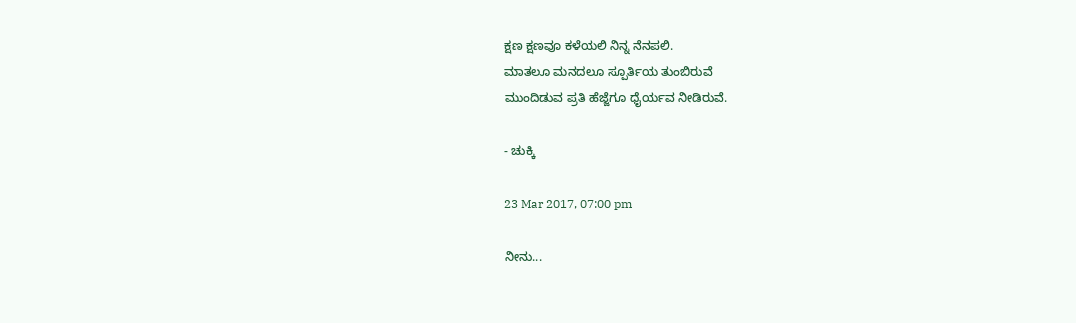ಕ್ಷಣ ಕ್ಷಣವೂ ಕಳೆಯಲಿ ನಿನ್ನ ನೆನಪಲಿ.
ಮಾತಲೂ ಮನದಲೂ ಸ್ಪೂರ್ತಿಯ ತುಂಬಿರುವೆ
ಮುಂದಿಡುವ ಪ್ರತಿ ಹೆಜ್ಜೆಗೂ ಧೈರ್ಯವ ನೀಡಿರುವೆ.

- ಚುಕ್ಕಿ

23 Mar 2017, 07:00 pm

ನೀನು...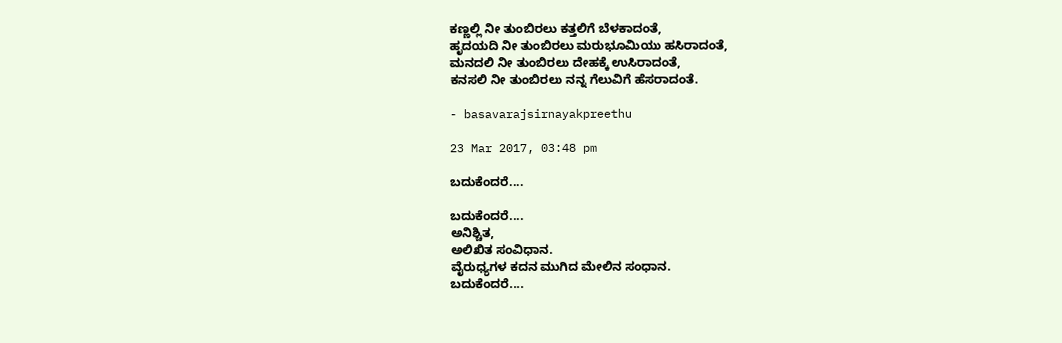ಕಣ್ಣಲ್ಲಿ ನೀ ತುಂಬಿರಲು ಕತ್ತಲಿಗೆ ಬೆಳಕಾದಂತೆ,
ಹೃದಯದಿ ನೀ ತುಂಬಿರಲು ಮರುಭೂಮಿಯು ಹಸಿರಾದಂತೆ,
ಮನದಲಿ ನೀ ತುಂಬಿರಲು ದೇಹಕ್ಕೆ ಉಸಿರಾದಂತೆ,
ಕನಸಲಿ ನೀ ತುಂಬಿರಲು ನನ್ನ ಗೆಲುವಿಗೆ ಹೆಸರಾದಂತೆ.

- basavarajsirnayakpreethu

23 Mar 2017, 03:48 pm

ಬದುಕೆಂದರೆ....

ಬದುಕೆಂದರೆ....
ಅನಿಶ್ಚಿತ,
ಅಲಿಖಿತ ಸಂವಿಧಾನ.
ವೈರುಧ್ಯಗಳ ಕದನ ಮುಗಿದ ಮೇಲಿನ ಸಂಧಾನ.
ಬದುಕೆಂದರೆ....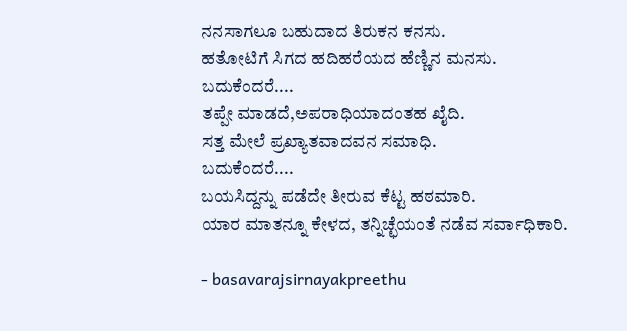ನನಸಾಗಲೂ ಬಹುದಾದ ತಿರುಕನ ಕನಸು.
ಹತೋಟಿಗೆ ಸಿಗದ ಹದಿಹರೆಯದ ಹೆಣ್ಣಿನ ಮನಸು.
ಬದುಕೆಂದರೆ....
ತಪ್ಪೇ ಮಾಡದೆ,ಅಪರಾಧಿಯಾದಂತಹ ಖೈದಿ.
ಸತ್ತ ಮೇಲೆ ಪ್ರಖ್ಯಾತವಾದವನ ಸಮಾಧಿ.
ಬದುಕೆಂದರೆ....
ಬಯಸಿದ್ದನ್ನು ಪಡೆದೇ ತೀರುವ ಕೆಟ್ಟ ಹಠಮಾರಿ.
ಯಾರ ಮಾತನ್ನೂ ಕೇಳದ, ತನ್ನಿಚ್ಛೆಯಂತೆ ನಡೆವ ಸರ್ವಾಧಿಕಾರಿ.

- basavarajsirnayakpreethu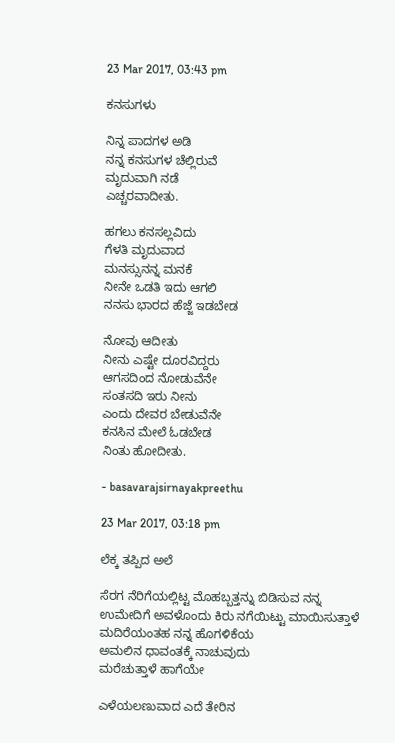23 Mar 2017, 03:43 pm

ಕನಸುಗಳು

ನಿನ್ನ ಪಾದಗಳ ಅಡಿ
ನನ್ನ ಕನಸುಗಳ ಚೆಲ್ಲಿರುವೆ
ಮೃದುವಾಗಿ ನಡೆ
ಎಚ್ಚರವಾದೀತು.

ಹಗಲು ಕನಸಲ್ಲವಿದು
ಗೆಳತಿ ಮೃದುವಾದ
ಮನಸ್ಸುನನ್ನ ಮನಕೆ
ನೀನೇ ಒಡತಿ ಇದು ಆಗಲಿ
ನನಸು ಭಾರದ ಹೆಜ್ಜೆ ಇಡಬೇಡ

ನೋವು ಆದೀತು
ನೀನು ಎಷ್ಟೇ ದೂರವಿದ್ದರು
ಆಗಸದಿಂದ ನೋಡುವೆನೇ
ಸಂತಸದಿ ಇರು ನೀನು
ಎಂದು ದೇವರ ಬೇಡುವೆನೇ
ಕನಸಿನ ಮೇಲೆ ಓಡಬೇಡ
ನಿಂತು ಹೋದೀತು.

- basavarajsirnayakpreethu

23 Mar 2017, 03:18 pm

ಲೆಕ್ಕ ತಪ್ಪಿದ ಅಲೆ

ಸೆರಗ ನೆರಿಗೆಯಲ್ಲಿಟ್ಟ ಮೊಹಬ್ಬತ್ತನ್ನು ಬಿಡಿಸುವ ನನ್ನ ಉಮೇದಿಗೆ ಅವಳೊಂದು ಕಿರು ನಗೆಯಿಟ್ಟು ಮಾಯಿಸುತ್ತಾಳೆ
ಮದಿರೆಯಂತಹ ನನ್ನ ಹೊಗಳಿಕೆಯ
ಅಮಲಿನ ಧಾವಂತಕ್ಕೆ ನಾಚುವುದು
ಮರೆಚುತ್ತಾಳೆ ಹಾಗೆಯೇ

ಎಳೆಯಲಣುವಾದ ಎದೆ ತೇರಿನ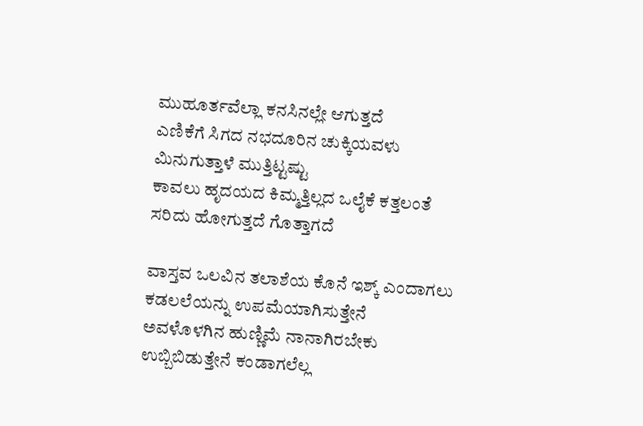ಮುಹೂರ್ತವೆಲ್ಲಾ ಕನಸಿನಲ್ಲೇ ಆಗುತ್ತದೆ
ಎಣಿಕೆಗೆ ಸಿಗದ ನಭದೂರಿನ ಚುಕ್ಕಿಯವಳು ಮಿನುಗುತ್ತಾಳೆ ಮುತ್ತಿಟ್ಟಷ್ಟು
ಕಾವಲು ಹೃದಯದ ಕಿಮ್ಮತ್ತಿಲ್ಲದ ಒಲೈಕೆ ಕತ್ತಲಂತೆ ಸರಿದು ಹೋಗುತ್ತದೆ ಗೊತ್ತಾಗದೆ

ವಾಸ್ತವ ಒಲವಿನ ತಲಾಶೆಯ ಕೊನೆ ಇಶ್ಕ್ ಎಂದಾಗಲು ಕಡಲಲೆಯನ್ನು ಉಪಮೆಯಾಗಿಸುತ್ತೇನೆ
ಅವಳೊಳಗಿನ ಹುಣ್ಣಿಮೆ ನಾನಾಗಿರಬೇಕು ಉಬ್ಬಿಬಿಡುತ್ತೇನೆ ಕಂಡಾಗಲೆಲ್ಲ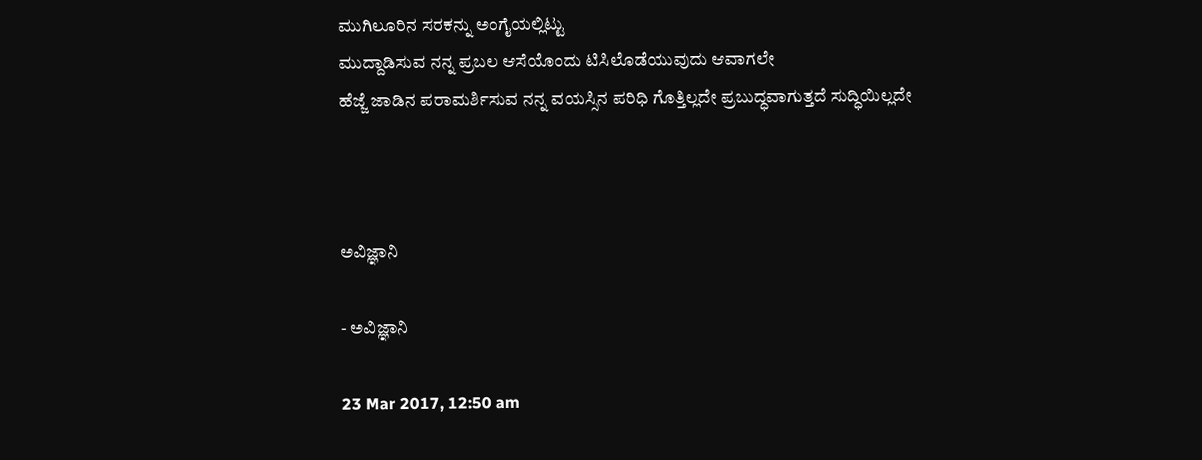ಮುಗಿಲೂರಿನ ಸರಕನ್ನು ಅಂಗೈಯಲ್ಲಿಟ್ಟು
ಮುದ್ದಾಡಿಸುವ ನನ್ನ ಪ್ರಬಲ ಆಸೆಯೊಂದು ಟಿಸಿಲೊಡೆಯುವುದು ಆವಾಗಲೇ
ಹೆಜ್ಜೆ ಜಾಡಿನ ಪರಾಮರ್ಶಿಸುವ ನನ್ನ ವಯಸ್ಸಿನ ಪರಿಧಿ ಗೊತ್ತಿಲ್ಲದೇ ಪ್ರಬುದ್ಧವಾಗುತ್ತದೆ ಸುದ್ಧಿಯಿಲ್ಲದೇ



ಅವಿಜ್ಞಾನಿ

- ಅವಿಜ್ಞಾನಿ

23 Mar 2017, 12:50 am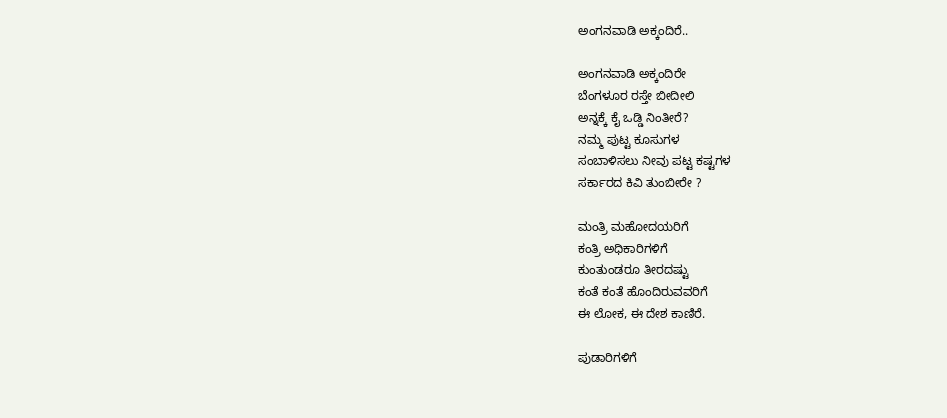ಅಂಗನವಾಡಿ ಅಕ್ಕಂದಿರೆ..

ಅಂಗನವಾಡಿ ಅಕ್ಕಂದಿರೇ
ಬೆಂಗಳೂರ ರಸ್ತೇ ಬೀದೀಲಿ
ಅನ್ನಕ್ಕೆ ಕೈ ಒಡ್ಡಿ ನಿಂತೀರೆ?
ನಮ್ಮ ಪುಟ್ಟ ಕೂಸುಗಳ
ಸಂಬಾಳಿಸಲು ನೀವು ಪಟ್ಟ ಕಷ್ಟಗಳ
ಸರ್ಕಾರದ ಕಿವಿ ತುಂಬೀರೇ ?

ಮಂತ್ರಿ ಮಹೋದಯರಿಗೆ
ಕಂತ್ರಿ ಅಧಿಕಾರಿಗಳಿಗೆ
ಕುಂತುಂಡರೂ ತೀರದಷ್ಟು
ಕಂತೆ ಕಂತೆ ಹೊಂದಿರುವವರಿಗೆ
ಈ ಲೋಕ, ಈ ದೇಶ ಕಾಣಿರೆ.

ಪುಡಾರಿಗಳಿಗೆ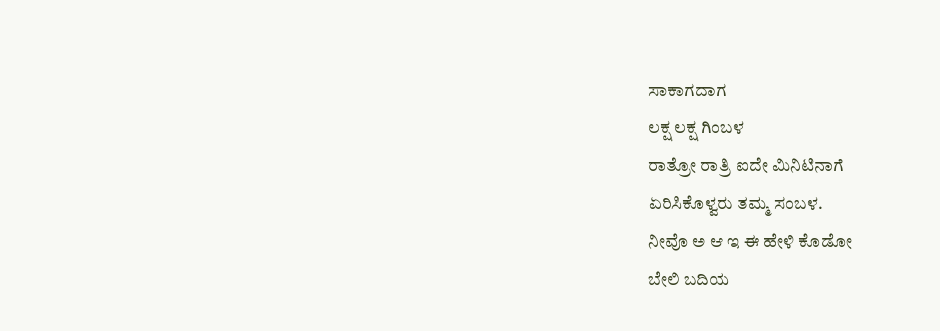ಸಾಕಾಗದಾಗ
ಲಕ್ಷ ಲಕ್ಷ ಗಿಂಬಳ
ರಾತ್ರೋ ರಾತ್ರಿ ಐದೇ ಮಿನಿಟಿನಾಗೆ
ಏರಿಸಿಕೊಳ್ವರು ತಮ್ಮ ಸಂಬಳ.
ನೀವೊ ಅ ಆ ಇ ಈ ಹೇಳಿ ಕೊಡೋ
ಬೇಲಿ ಬದಿಯ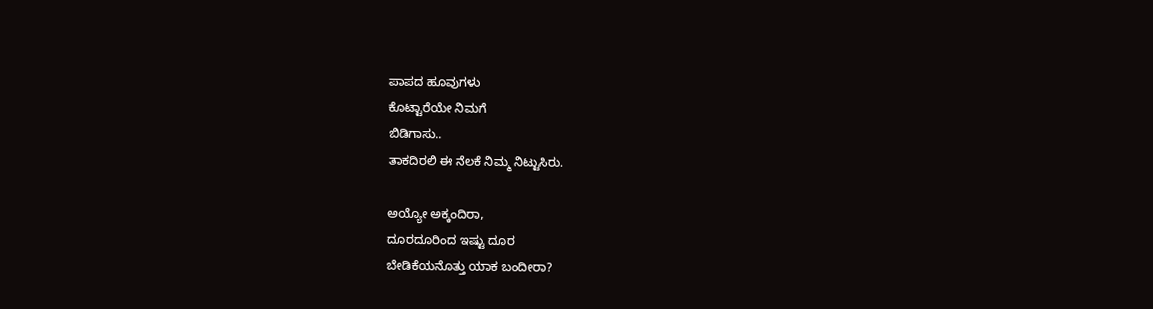ಪಾಪದ ಹೂವುಗಳು
ಕೊಟ್ಟಾರೆಯೇ ನಿಮಗೆ
ಬಿಡಿಗಾಸು..
ತಾಕದಿರಲಿ ಈ ನೆಲಕೆ ನಿಮ್ಮ ನಿಟ್ಟುಸಿರು.

ಅಯ್ಯೋ ಅಕ್ಕಂದಿರಾ,
ದೂರದೂರಿಂದ ಇಷ್ಟು ದೂರ
ಬೇಡಿಕೆಯನೊತ್ತು ಯಾಕ ಬಂದೀರಾ?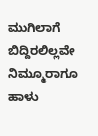ಮುಗಿಲಾಗೆ ಬಿದ್ದಿರಲಿಲ್ಲವೇ
ನಿಮ್ಮೂರಾಗೂ ಹಾಳು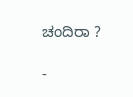ಚಂದಿರಾ ?

-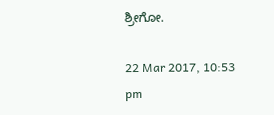ಶ್ರೀಗೋ.

22 Mar 2017, 10:53 pm